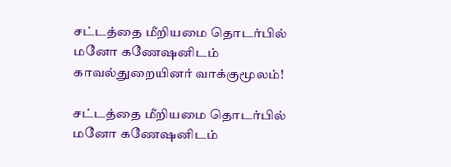சட்டத்தை மீறியமை தொடர்பில் மனோ கணேஷனிடம் காவல்துறையினர் வாக்குமூலம்!

சட்டத்தை மீறியமை தொடர்பில் மனோ கணேஷனிடம்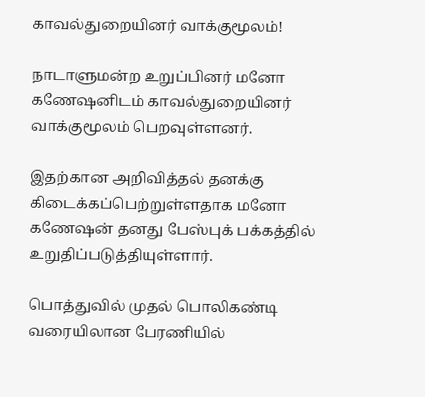காவல்துறையினர் வாக்குமூலம்!

நாடாளுமன்ற உறுப்பினர் மனோ கணேஷனிடம் காவல்துறையினர் வாக்குமூலம் பெறவுள்ளனர்.

இதற்கான அறிவித்தல் தனக்கு கிடைக்கப்பெற்றுள்ளதாக மனோ கணேஷன் தனது பேஸ்புக் பக்கத்தில் உறுதிப்படுத்தியுள்ளார்.

பொத்துவில் முதல் பொலிகண்டி வரையிலான பேரணியில்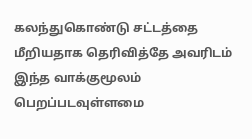கலந்துகொண்டு சட்டத்தை மீறியதாக தெரிவித்தே அவரிடம் இந்த வாக்குமூலம் பெறப்படவுள்ளமை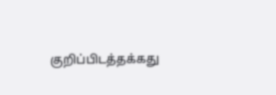குறிப்பிடத்தக்கது